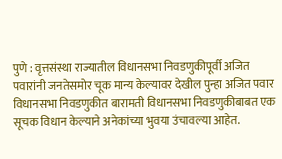पुणे : वृत्तसंस्था राज्यातील विधानसभा निवडणुकीपूर्वी अजित पवारांनी जनतेसमोर चूक मान्य केल्यावर देखील पुन्हा अजित पवार विधानसभा निवडणुकीत बारामती विधानसभा निवडणुकीबाबत एक सूचक विधान केल्याने अनेकांच्या भुवया उंचावल्या आहेत.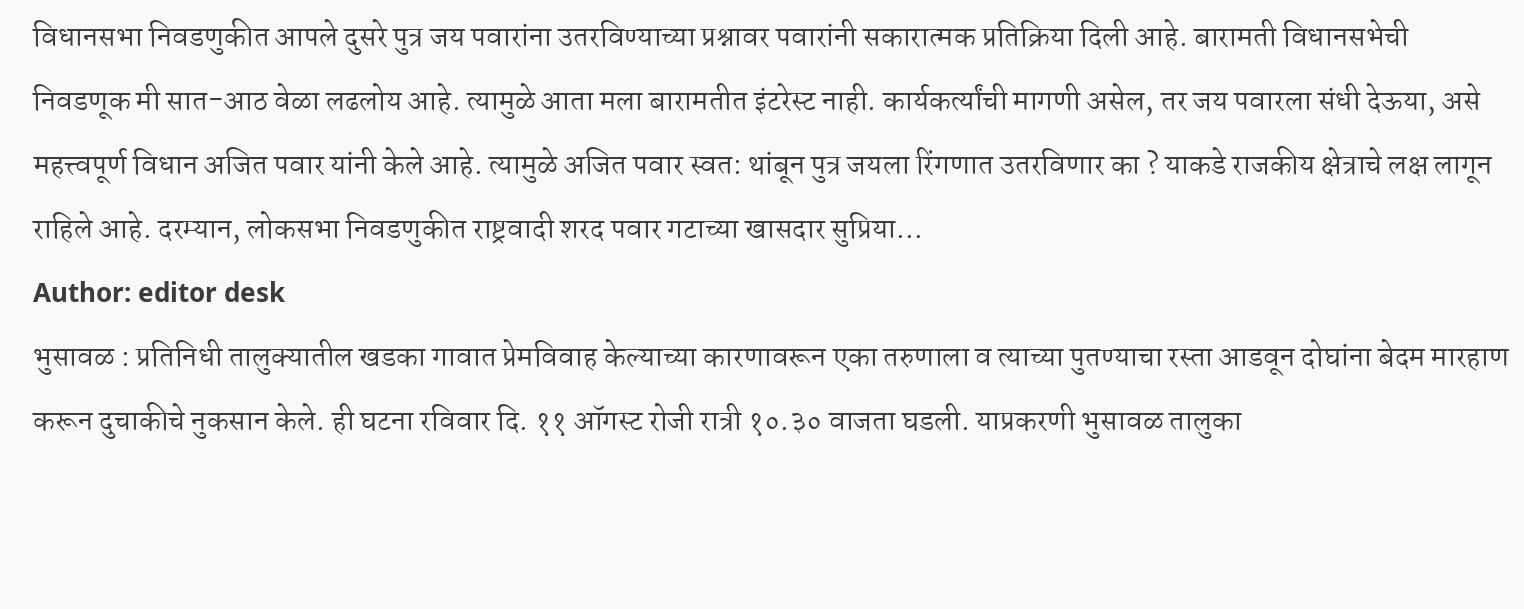विधानसभा निवडणुकीत आपले दुसरे पुत्र जय पवारांना उतरविण्याच्या प्रश्नावर पवारांनी सकारात्मक प्रतिक्रिया दिली आहे. बारामती विधानसभेची निवडणूक मी सात-आठ वेळा लढलोय आहे. त्यामुळे आता मला बारामतीत इंटरेस्ट नाही. कार्यकर्त्यांची मागणी असेल, तर जय पवारला संधी देऊया, असे महत्त्वपूर्ण विधान अजित पवार यांनी केले आहे. त्यामुळे अजित पवार स्वत: थांबून पुत्र जयला रिंगणात उतरविणार का ? याकडे राजकीय क्षेत्राचे लक्ष लागून राहिले आहे. दरम्यान, लोकसभा निवडणुकीत राष्ट्रवादी शरद पवार गटाच्या खासदार सुप्रिया…
Author: editor desk
भुसावळ : प्रतिनिधी तालुक्यातील खडका गावात प्रेमविवाह केल्याच्या कारणावरून एका तरुणाला व त्याच्या पुतण्याचा रस्ता आडवून दोघांना बेदम मारहाण करून दुचाकीचे नुकसान केले. ही घटना रविवार दि. ११ ऑगस्ट रोजी रात्री १०.३० वाजता घडली. याप्रकरणी भुसावळ तालुका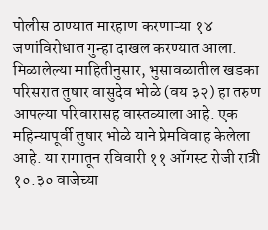पोलीस ठाण्यात मारहाण करणाऱ्या १४ जणांविरोधात गुन्हा दाखल करण्यात आला. मिळालेल्या माहितीनुसार, भुसावळातील खडका परिसरात तुषार वासुदेव भोळे (वय ३२) हा तरुण आपल्या परिवारासह वास्तव्याला आहे. एक महिन्यापूर्वी तुषार भोळे याने प्रेमविवाह केलेला आहे. या रागातून रविवारी ११ ऑगस्ट रोजी रात्री १०.३० वाजेच्या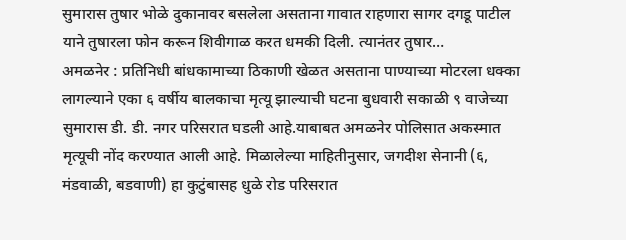सुमारास तुषार भोळे दुकानावर बसलेला असताना गावात राहणारा सागर दगडू पाटील याने तुषारला फोन करून शिवीगाळ करत धमकी दिली. त्यानंतर तुषार…
अमळनेर : प्रतिनिधी बांधकामाच्या ठिकाणी खेळत असताना पाण्याच्या मोटरला धक्का लागल्याने एका ६ वर्षीय बालकाचा मृत्यू झाल्याची घटना बुधवारी सकाळी ९ वाजेच्या सुमारास डी. डी. नगर परिसरात घडली आहे.याबाबत अमळनेर पोलिसात अकस्मात मृत्यूची नोंद करण्यात आली आहे. मिळालेल्या माहितीनुसार, जगदीश सेनानी (६, मंडवाळी, बडवाणी) हा कुटुंबासह धुळे रोड परिसरात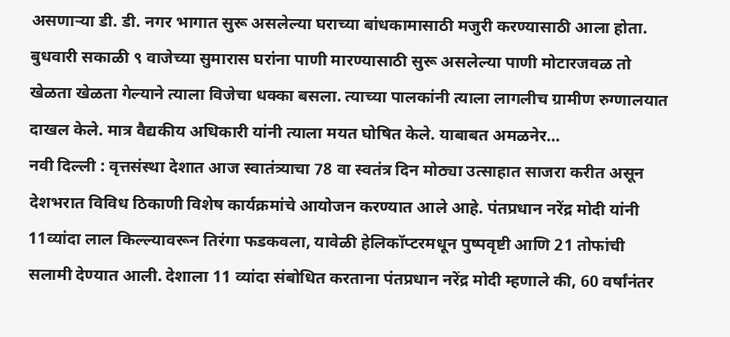असणाऱ्या डी. डी. नगर भागात सुरू असलेल्या घराच्या बांधकामासाठी मजुरी करण्यासाठी आला होता. बुधवारी सकाळी ९ वाजेच्या सुमारास घरांना पाणी मारण्यासाठी सुरू असलेल्या पाणी मोटारजवळ तो खेळता खेळता गेल्याने त्याला विजेचा धक्का बसला. त्याच्या पालकांनी त्याला लागलीच ग्रामीण रुग्णालयात दाखल केले. मात्र वैद्यकीय अधिकारी यांनी त्याला मयत घोषित केले. याबाबत अमळनेर…
नवी दिल्ली : वृत्तसंस्था देशात आज स्वातंत्र्याचा 78 वा स्वतंत्र दिन मोठ्या उत्साहात साजरा करीत असून देशभरात विविध ठिकाणी विशेष कार्यक्रमांचे आयोजन करण्यात आले आहे. पंतप्रधान नरेंद्र मोदी यांनी 11व्यांदा लाल किल्ल्यावरून तिरंगा फडकवला, यावेळी हेलिकॉप्टरमधून पुष्पवृष्टी आणि 21 तोफांची सलामी देण्यात आली. देशाला 11 व्यांदा संबोधित करताना पंतप्रधान नरेंद्र मोदी म्हणाले की, 60 वर्षांनंतर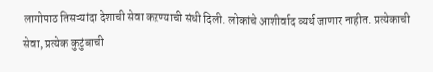लागोपाठ तिसऱ्यांदा देशाची सेवा कऱण्याची संधी दिली. लोकांचे आशीर्वाद व्यर्थ जाणार नाहीत. प्रत्येकाची सेवा, प्रत्येक कुटुंबाची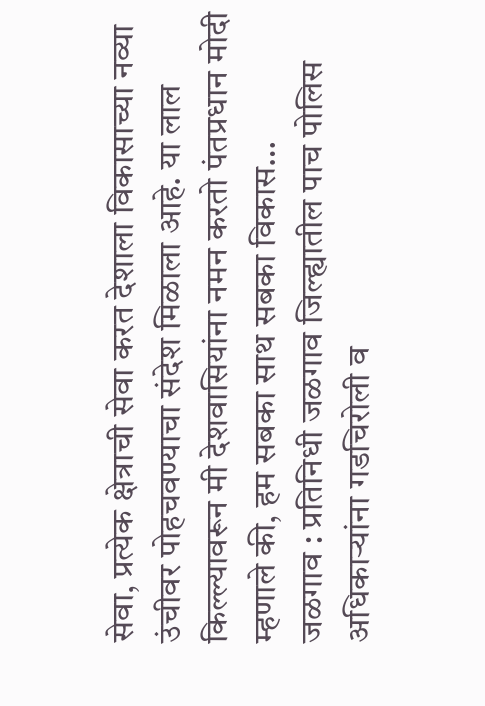सेवा, प्रत्येक क्षेत्राची सेवा करत देशाला विकासाच्या नव्या उंचीवर पोहचवण्याचा संदेश मिळाला आहे. या लाल किल्ल्यावरून मी देशवासियांना नमन करतो पंतप्रधान मोदी म्हणाले की, हम सबका साथ सबका विकास…
जळगाव : प्रतिनिधी जळगाव जिल्ह्यातील पाच पोलिस अधिकाऱ्यांना गडचिरोली व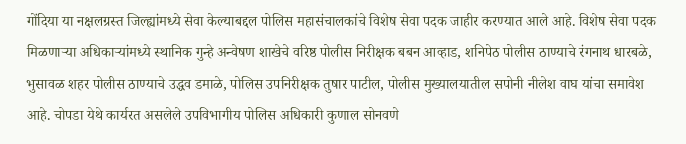गोंदिया या नक्षलग्रस्त जिल्ह्यांमध्ये सेवा केल्याबद्दल पोलिस महासंचालकांचे विशेष सेवा पदक जाहीर करण्यात आले आहे. विशेष सेवा पदक मिळणाऱ्या अधिकाऱ्यांमध्ये स्थानिक गुन्हे अन्वेषण शाखेचे वरिष्ठ पोलीस निरीक्षक बबन आव्हाड, शनिपेठ पोलीस ठाण्याचे रंगनाथ धारबळे, भुसावळ शहर पोलीस ठाण्याचे उद्धव डमाळे, पोलिस उपनिरीक्षक तुषार पाटील, पोलीस मुख्यालयातील सपोनी नीलेश वाघ यांचा समावेश आहे. चोपडा येथे कार्यरत असलेले उपविभागीय पोलिस अधिकारी कुणाल सोनवणे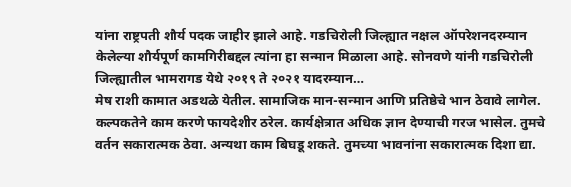यांना राष्ट्रपती शौर्य पदक जाहीर झाले आहे. गडचिरोली जिल्ह्यात नक्षल ऑपरेशनदरम्यान केलेल्या शौर्यपूर्ण कामगिरीबद्दल त्यांना हा सन्मान मिळाला आहे. सोनवणे यांनी गडचिरोली जिल्ह्यातील भामरागड येथे २०१९ ते २०२१ यादरम्यान…
मेष राशी कामात अडथळे येतील. सामाजिक मान-सन्मान आणि प्रतिष्ठेचे भान ठेवावे लागेल. कल्पकतेने काम करणे फायदेशीर ठरेल. कार्यक्षेत्रात अधिक ज्ञान देण्याची गरज भासेल. तुमचे वर्तन सकारात्मक ठेवा. अन्यथा काम बिघडू शकते. तुमच्या भावनांना सकारात्मक दिशा द्या.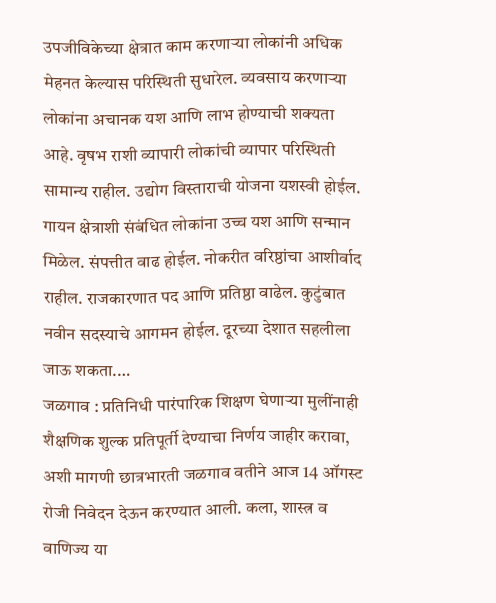उपजीविकेच्या क्षेत्रात काम करणाऱ्या लोकांनी अधिक मेहनत केल्यास परिस्थिती सुधारेल. व्यवसाय करणाऱ्या लोकांना अचानक यश आणि लाभ होण्याची शक्यता आहे. वृषभ राशी व्यापारी लोकांची व्यापार परिस्थिती सामान्य राहील. उद्योग विस्ताराची योजना यशस्वी होईल. गायन क्षेत्राशी संबंधित लोकांना उच्च यश आणि सन्मान मिळेल. संपत्तीत वाढ होईल. नोकरीत वरिष्ठांचा आशीर्वाद राहील. राजकारणात पद आणि प्रतिष्ठा वाढेल. कुटुंबात नवीन सदस्याचे आगमन होईल. दूरच्या देशात सहलीला जाऊ शकता.…
जळगाव : प्रतिनिधी पारंपारिक शिक्षण घेणाऱ्या मुलींनाही शैक्षणिक शुल्क प्रतिपूर्ती देण्याचा निर्णय जाहीर करावा, अशी मागणी छात्रभारती जळगाव वतीने आज 14 ऑगस्ट रोजी निवेदन देऊन करण्यात आली. कला, शास्त्र व वाणिज्य या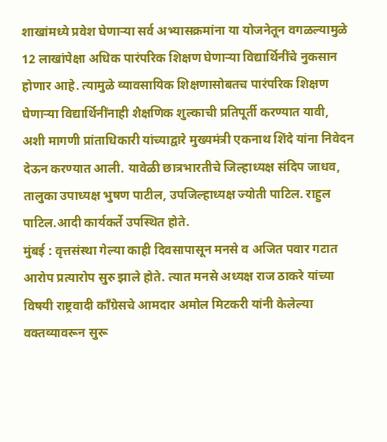शाखांमध्ये प्रवेश घेणाऱ्या सर्व अभ्यासक्रमांना या योजनेतून वगळल्यामुळे 12 लाखांपेक्षा अधिक पारंपरिक शिक्षण घेणाऱ्या विद्यार्थिनींचे नुकसान होणार आहे. त्यामुळे व्यावसायिक शिक्षणासोबतच पारंपरिक शिक्षण घेणाऱ्या विद्यार्थिनींनाही शैक्षणिक शुल्काची प्रतिपूर्ती करण्यात यावी, अशी मागणी प्रांताधिकारी यांच्याद्वारे मुख्यमंत्री एकनाथ शिंदे यांना निवेदन देऊन करण्यात आली. यावेळी छात्रभारतीचे जिल्हाध्यक्ष संदिप जाधव, तालुका उपाध्यक्ष भुषण पाटील, उपजिल्हाध्यक्ष ज्योती पाटिल. राहुल पाटिल.आदी कार्यकर्ते उपस्थित होते.
मुंबई : वृत्तसंस्था गेल्या काही दिवसापासून मनसे व अजित पवार गटात आरोप प्रत्यारोप सुरु झाले होते. त्यात मनसे अध्यक्ष राज ठाकरे यांच्या विषयी राष्ट्रवादी काँग्रेसचे आमदार अमोल मिटकरी यांनी केलेल्या वक्तव्यावरून सुरू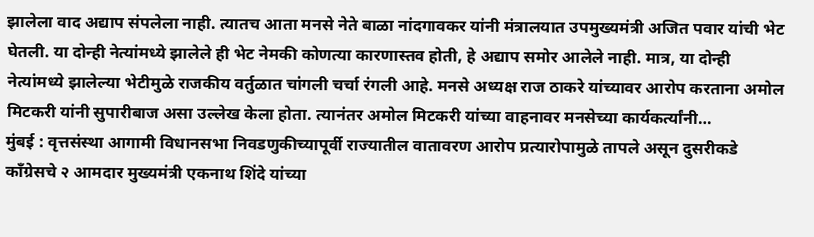झालेला वाद अद्याप संपलेला नाही. त्यातच आता मनसे नेते बाळा नांदगावकर यांनी मंत्रालयात उपमुख्यमंत्री अजित पवार यांची भेट घेतली. या दोन्ही नेत्यांमध्ये झालेले ही भेट नेमकी कोणत्या कारणास्तव होती, हे अद्याप समोर आलेले नाही. मात्र, या दोन्ही नेत्यांमध्ये झालेल्या भेटीमुळे राजकीय वर्तुळात चांगली चर्चा रंगली आहे. मनसे अध्यक्ष राज ठाकरे यांच्यावर आरोप करताना अमोल मिटकरी यांनी सुपारीबाज असा उल्लेख केला होता. त्यानंतर अमोल मिटकरी यांच्या वाहनावर मनसेच्या कार्यकर्त्यांनी…
मुंबई : वृत्तसंस्था आगामी विधानसभा निवडणुकीच्यापूर्वी राज्यातील वातावरण आरोप प्रत्यारोपामुळे तापले असून दुसरीकडे कॉंग्रेसचे २ आमदार मुख्यमंत्री एकनाथ शिंदे यांच्या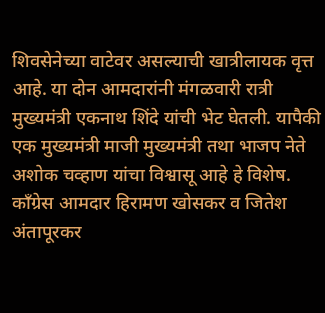शिवसेनेच्या वाटेवर असल्याची खात्रीलायक वृत्त आहे. या दोन आमदारांनी मंगळवारी रात्री मुख्यमंत्री एकनाथ शिंदे यांची भेट घेतली. यापैकी एक मुख्यमंत्री माजी मुख्यमंत्री तथा भाजप नेते अशोक चव्हाण यांचा विश्वासू आहे हे विशेष. काँग्रेस आमदार हिरामण खोसकर व जितेश अंतापूरकर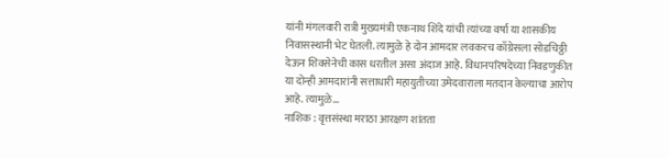यांनी मंगलवारी रात्री मुख्यमंत्री एकनाथ शिंदे यांची त्यांच्या वर्षा या शासकीय निवासस्थानी भेट घेतली. त्यामुळे हे दोन आमदार लवकरच काँग्रेसला सोडचिठ्ठी देऊन शिवसेनेची कास धरतील असा अंदाज आहे. विधानपरिषदेच्या निवडणुकीत या दोन्ही आमदारांनी सत्ताधारी महायुतीच्या उमेदवाराला मतदान केल्याचा आरोप आहे. त्यामुळे…
नाशिक : वृत्तसंस्था मराठा आरक्षण शांतता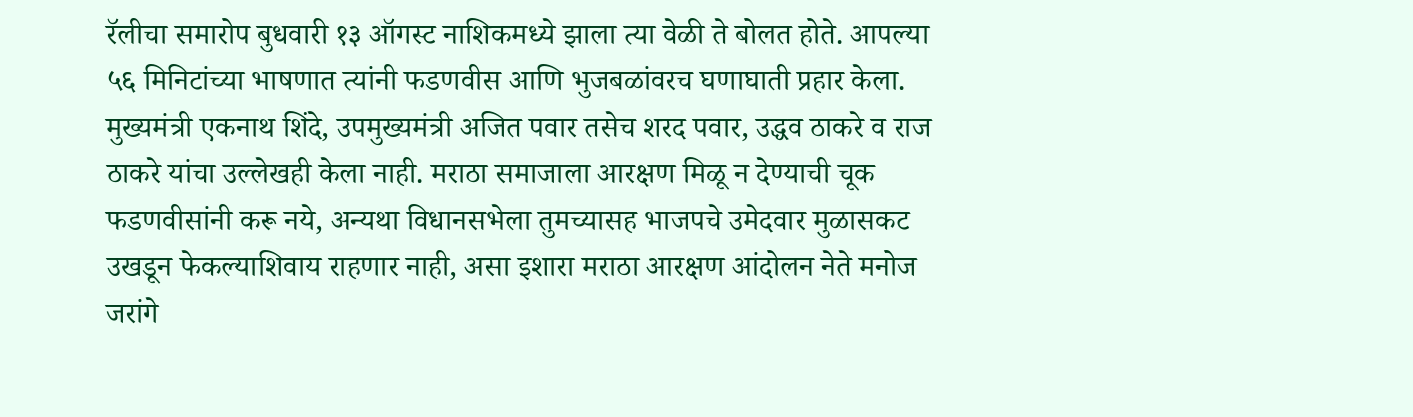रॅलीचा समारोप बुधवारी १३ ऑगस्ट नाशिकमध्ये झाला त्या वेळी ते बोलत होते. आपल्या ५६ मिनिटांच्या भाषणात त्यांनी फडणवीस आणि भुजबळांवरच घणाघाती प्रहार केला. मुख्यमंत्री एकनाथ शिंदे, उपमुख्यमंत्री अजित पवार तसेच शरद पवार, उद्धव ठाकरे व राज ठाकरे यांचा उल्लेखही केला नाही. मराठा समाजाला आरक्षण मिळू न देण्याची चूक फडणवीसांनी करू नये, अन्यथा विधानसभेला तुमच्यासह भाजपचे उमेदवार मुळासकट उखडून फेकल्याशिवाय राहणार नाही, असा इशारा मराठा आरक्षण आंदोलन नेते मनोज जरांगे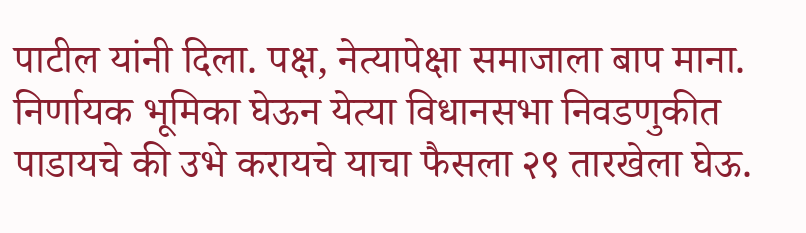पाटील यांनी दिला. पक्ष, नेत्यापेक्षा समाजाला बाप माना. निर्णायक भूमिका घेऊन येत्या विधानसभा निवडणुकीत पाडायचे की उभे करायचे याचा फैसला २९ तारखेला घेऊ.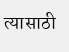त्यासाठी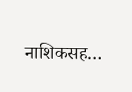नाशिकसह…